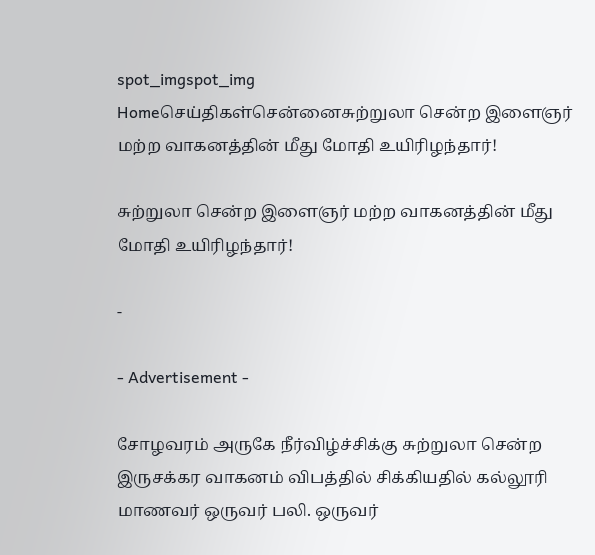spot_imgspot_img
Homeசெய்திகள்சென்னைசுற்றுலா சென்ற இளைஞர் மற்ற வாகனத்தின் மீது மோதி உயிரிழந்தார்!

சுற்றுலா சென்ற இளைஞர் மற்ற வாகனத்தின் மீது மோதி உயிரிழந்தார்!

-

- Advertisement -

சோழவரம் அருகே நீர்விழ்ச்சிக்கு சுற்றுலா சென்ற இருசக்கர வாகனம் விபத்தில் சிக்கியதில் கல்லூரி மாணவர் ஒருவர் பலி. ஒருவர்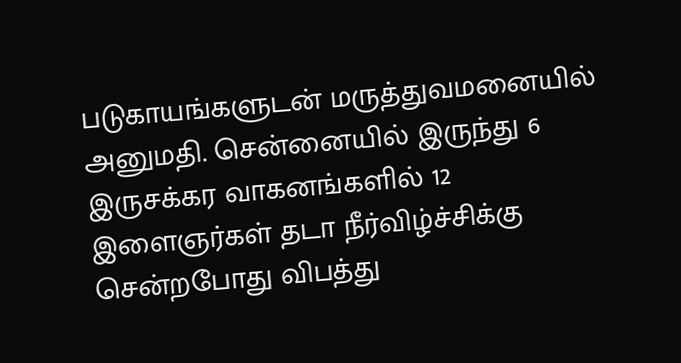படுகாயங்களுடன் மருத்துவமனையில் அனுமதி. சென்னையில் இருந்து 6 இருசக்கர வாகனங்களில் 12 இளைஞர்கள் தடா நீர்விழ்ச்சிக்கு சென்றபோது விபத்து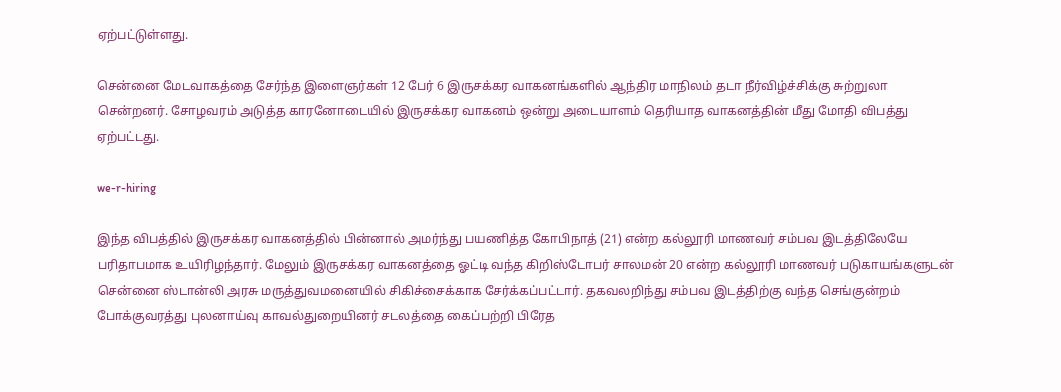ஏற்பட்டுள்ளது.

சென்னை மேடவாகத்தை சேர்ந்த இளைஞர்கள் 12 பேர் 6 இருசக்கர வாகனங்களில் ஆந்திர மாநிலம் தடா நீர்விழ்ச்சிக்கு சுற்றுலா சென்றனர். சோழவரம் அடுத்த காரனோடையில் இருசக்கர வாகனம் ஒன்று அடையாளம் தெரியாத வாகனத்தின் மீது மோதி விபத்து ஏற்பட்டது.

we-r-hiring

இந்த விபத்தில் இருசக்கர வாகனத்தில் பின்னால் அமர்ந்து பயணித்த கோபிநாத் (21) என்ற கல்லூரி மாணவர் சம்பவ இடத்திலேயே பரிதாபமாக உயிரிழந்தார். மேலும் இருசக்கர வாகனத்தை ஓட்டி வந்த கிறிஸ்டோபர் சாலமன் 20 என்ற கல்லூரி மாணவர் படுகாயங்களுடன் சென்னை ஸ்டான்லி அரசு மருத்துவமனையில் சிகிச்சைக்காக சேர்க்கப்பட்டார். தகவலறிந்து சம்பவ இடத்திற்கு வந்த செங்குன்றம் போக்குவரத்து புலனாய்வு காவல்துறையினர் சடலத்தை கைப்பற்றி பிரேத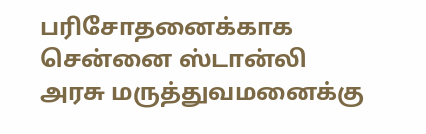ப‌ரிசோதனை‌க்காக சென்னை ஸ்டான்லி அரசு மருத்துவமனைக்கு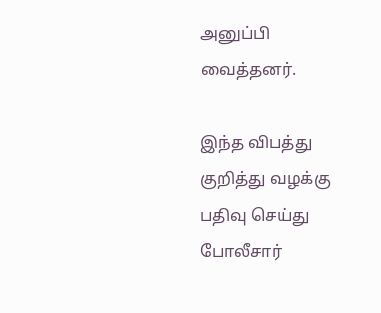அனுப்பி வைத்தனர்.

இந்த விபத்து குறித்து வழக்கு பதிவு செய்து போலீசார்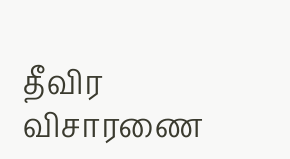தீவிர விசாரணை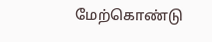மேற்கொண்டு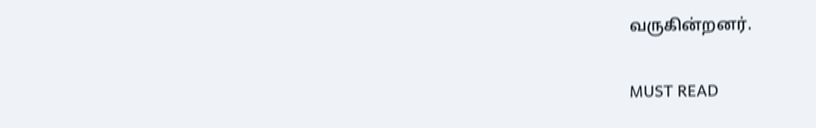வருகின்றனர்.

MUST READ